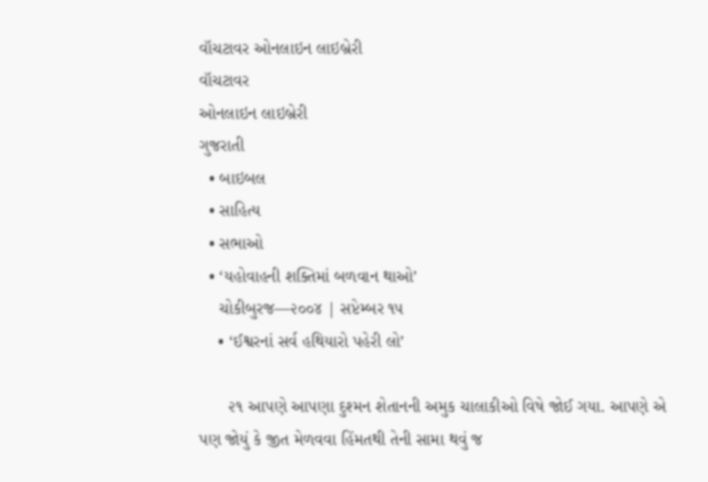વૉચટાવર ઓનલાઇન લાઇબ્રેરી
વૉચટાવર
ઓનલાઇન લાઇબ્રેરી
ગુજરાતી
  • બાઇબલ
  • સાહિત્ય
  • સભાઓ
  • ‘યહોવાહની શક્તિમાં બળવાન થાઓ’
    ચોકીબુરજ—૨૦૦૪ | સપ્ટેમ્બર ૧૫
    • ‘ઈશ્વરનાં સર્વ હથિયારો પહેરી લો’

      ૨૧ આપણે આપણા દુશ્મન શેતાનની અમુક ચાલાકીઓ વિષે જોઈ ગયા. આપણે એ પણ જોયું કે જીત મેળવવા હિંમતથી તેની સામા થવું જ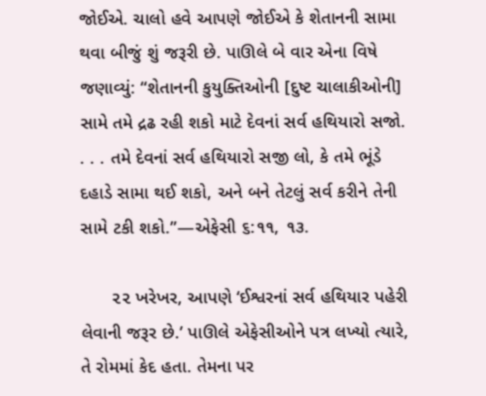જોઈએ. ચાલો હવે આપણે જોઈએ કે શેતાનની સામા થવા બીજું શું જરૂરી છે. પાઊલે બે વાર એના વિષે જણાવ્યું: “શેતાનની કુયુક્તિઓની [દુષ્ટ ચાલાકીઓની] સામે તમે દ્રઢ રહી શકો માટે દેવનાં સર્વ હથિયારો સજો. . . . તમે દેવનાં સર્વ હથિયારો સજી લો, કે તમે ભૂંડે દહાડે સામા થઈ શકો, અને બને તેટલું સર્વ કરીને તેની સામે ટકી શકો.”—એફેસી ૬:૧૧, ૧૩.

      ૨૨ ખરેખર, આપણે ‘ઈશ્વરનાં સર્વ હથિયાર પહેરી લેવાની જરૂર છે.’ પાઊલે એફેસીઓને પત્ર લખ્યો ત્યારે, તે રોમમાં કેદ હતા. તેમના પર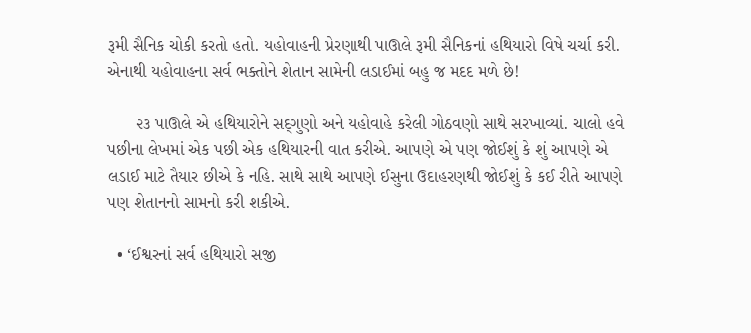રૂમી સૈનિક ચોકી કરતો હતો. યહોવાહની પ્રેરણાથી પાઊલે રૂમી સૈનિકનાં હથિયારો વિષે ચર્ચા કરી. એનાથી યહોવાહના સર્વ ભક્તોને શેતાન સામેની લડાઈમાં બહુ જ મદદ મળે છે!

      ૨૩ પાઊલે એ હથિયારોને સદ્‍ગુણો અને યહોવાહે કરેલી ગોઠવણો સાથે સરખાવ્યાં. ચાલો હવે પછીના લેખમાં એક પછી એક હથિયારની વાત કરીએ. આપણે એ પણ જોઈશું કે શું આપણે એ લડાઈ માટે તૈયાર છીએ કે નહિ. સાથે સાથે આપણે ઈસુના ઉદાહરણથી જોઈશું કે કઈ રીતે આપણે પણ શેતાનનો સામનો કરી શકીએ.

  • ‘ઈશ્વરનાં સર્વ હથિયારો સજી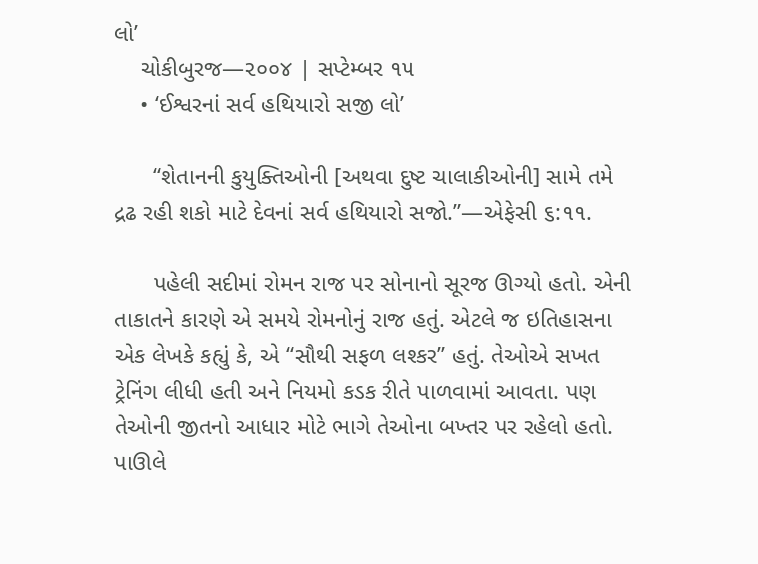લો’
    ચોકીબુરજ—૨૦૦૪ | સપ્ટેમ્બર ૧૫
    • ‘ઈશ્વરનાં સર્વ હથિયારો સજી લો’

      “શેતાનની કુયુક્તિઓની [અથવા દુષ્ટ ચાલાકીઓની] સામે તમે દ્રઢ રહી શકો માટે દેવનાં સર્વ હથિયારો સજો.”—એફેસી ૬:૧૧.

      પહેલી સદીમાં રોમન રાજ પર સોનાનો સૂરજ ઊગ્યો હતો. એની તાકાતને કારણે એ સમયે રોમનોનું રાજ હતું. એટલે જ ઇતિહાસના એક લેખકે કહ્યું કે, એ “સૌથી સફળ લશ્કર” હતું. તેઓએ સખત ટ્રેનિંગ લીધી હતી અને નિયમો કડક રીતે પાળવામાં આવતા. પણ તેઓની જીતનો આધાર મોટે ભાગે તેઓના બખ્તર પર રહેલો હતો. પાઊલે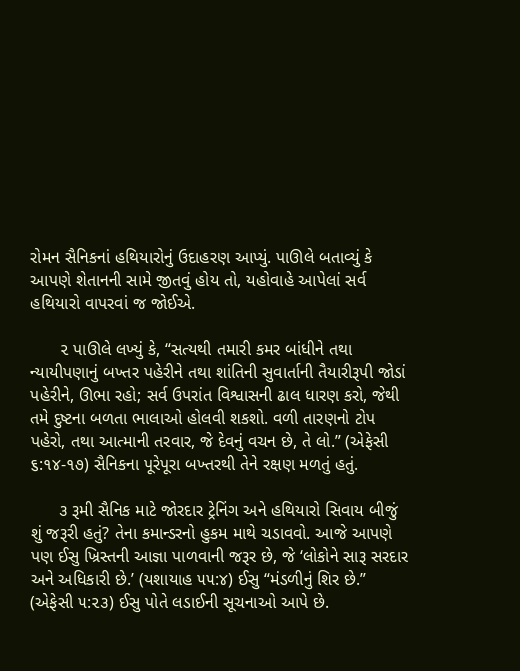રોમન સૈનિકનાં હથિયારોનું ઉદાહરણ આપ્યું. પાઊલે બતાવ્યું કે આપણે શેતાનની સામે જીતવું હોય તો, યહોવાહે આપેલાં સર્વ હથિયારો વાપરવાં જ જોઈએ.

      ૨ પાઊલે લખ્યું કે, “સત્યથી તમારી કમર બાંધીને તથા ન્યાયીપણાનું બખ્તર પહેરીને તથા શાંતિની સુવાર્તાની તૈયારીરૂપી જોડાં પહેરીને, ઊભા રહો; સર્વ ઉપરાંત વિશ્વાસની ઢાલ ધારણ કરો, જેથી તમે દુષ્ટના બળતા ભાલાઓ હોલવી શકશો. વળી તારણનો ટોપ પહેરો, તથા આત્માની તરવાર, જે દેવનું વચન છે, તે લો.” (એફેસી ૬:૧૪-૧૭) સૈનિકના પૂરેપૂરા બખ્તરથી તેને રક્ષણ મળતું હતું.

      ૩ રૂમી સૈનિક માટે જોરદાર ટ્રેનિંગ અને હથિયારો સિવાય બીજું શું જરૂરી હતું? તેના કમાન્ડરનો હુકમ માથે ચડાવવો. આજે આપણે પણ ઈસુ ખ્રિસ્તની આજ્ઞા પાળવાની જરૂર છે, જે ‘લોકોને સારૂ સરદાર અને અધિકારી છે.’ (યશાયાહ ૫૫:૪) ઈસુ “મંડળીનું શિર છે.” (એફેસી ૫:૨૩) ઈસુ પોતે લડાઈની સૂચનાઓ આપે છે.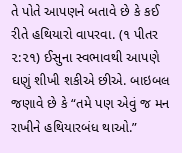તે પોતે આપણને બતાવે છે કે કઈ રીતે હથિયારો વાપરવા. (૧ પીતર ૨:૨૧) ઈસુના સ્વભાવથી આપણે ઘણું શીખી શકીએ છીએ. બાઇબલ જણાવે છે કે “તમે પણ એવું જ મન રાખીને હથિયારબંધ થાઓ.”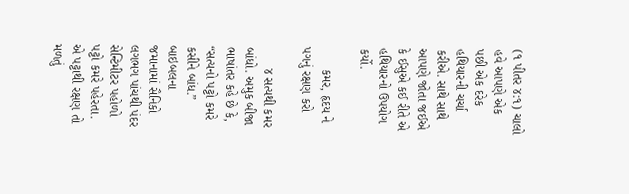(૧ પીતર ૪:૧) ચાલો હવે આપણે એક પછી એક દરેક હથિયારની ચર્ચા કરીએ. સાથે સાથે આપણે જોતા જઈએ કે ઈસુએ કઈ રીતે એ હથિયારનો ઉપયોગ કર્યો.

      કમર, હૃદય ને પગનું રક્ષણ કરો

      ૪ સત્યથી કમર બાંધો. અમુક બીજા ભાષાંતર કહે છે કે, “સત્યનો પટ્ટો કમરે કસીને બાંધ.” બાઇબલના જમાનામાં સૈનિકો લગભગ પાંચથી પંદર સેન્ટિમીટર પહોળો પટ્ટો કમરે પહેરતા. એ પટ્ટાથી રક્ષણ તો મળતું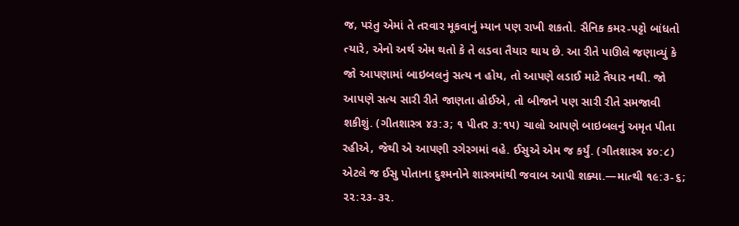જ, પરંતુ એમાં તે તરવાર મૂકવાનું મ્યાન પણ રાખી શકતો. સૈનિક કમર-પટ્ટો બાંધતો ત્યારે, એનો અર્થ એમ થતો કે તે લડવા તૈયાર થાય છે. આ રીતે પાઊલે જણાવ્યું કે જો આપણામાં બાઇબલનું સત્ય ન હોય, તો આપણે લડાઈ માટે તૈયાર નથી. જો આપણે સત્ય સારી રીતે જાણતા હોઈએ, તો બીજાને પણ સારી રીતે સમજાવી શકીશું. (ગીતશાસ્ત્ર ૪૩:૩; ૧ પીતર ૩:૧૫) ચાલો આપણે બાઇબલનું અમૃત પીતા રહીએ, જેથી એ આપણી રગેરગમાં વહે. ઈસુએ એમ જ કર્યું. (ગીતશાસ્ત્ર ૪૦:૮) એટલે જ ઈસુ પોતાના દુશ્મનોને શાસ્ત્રમાંથી જવાબ આપી શક્યા.—માત્થી ૧૯:૩-૬; ૨૨:૨૩-૩૨.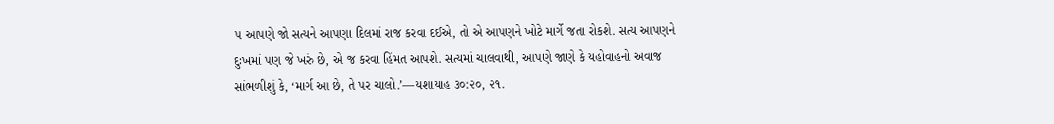૫ આપણે જો સત્યને આપણા દિલમાં રાજ કરવા દઈએ, તો એ આપણને ખોટે માર્ગે જતા રોકશે. સત્ય આપણને દુઃખમાં પણ જે ખરું છે, એ જ કરવા હિંમત આપશે. સત્યમાં ચાલવાથી, આપણે જાણે કે યહોવાહનો અવાજ સાંભળીશું કે, ‘માર્ગ આ છે, તે પર ચાલો.’—યશાયાહ ૩૦:૨૦, ૨૧.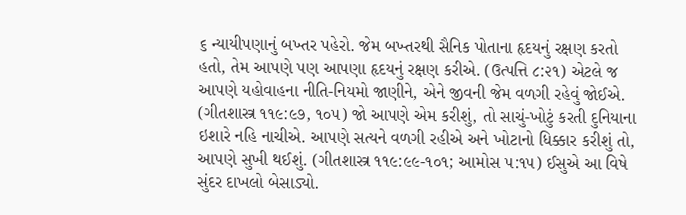૬ ન્યાયીપણાનું બખ્તર પહેરો. જેમ બખ્તરથી સૈનિક પોતાના હૃદયનું રક્ષણ કરતો હતો, તેમ આપણે પણ આપણા હૃદયનું રક્ષણ કરીએ. (ઉત્પત્તિ ૮:૨૧) એટલે જ આપણે યહોવાહના નીતિ-નિયમો જાણીને, એને જીવની જેમ વળગી રહેવું જોઈએ. (ગીતશાસ્ત્ર ૧૧૯:૯૭, ૧૦૫) જો આપણે એમ કરીશું, તો સાચું-ખોટું કરતી દુનિયાના ઇશારે નહિ નાચીએ. આપણે સત્યને વળગી રહીએ અને ખોટાનો ધિક્કાર કરીશું તો, આપણે સુખી થઈશું. (ગીતશાસ્ત્ર ૧૧૯:૯૯-૧૦૧; આમોસ ૫:૧૫) ઈસુએ આ વિષે સુંદર દાખલો બેસાડ્યો.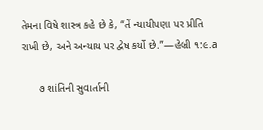તેમના વિષે શાસ્ત્ર કહે છે કે, “તેં ન્યાયીપણા પર પ્રીતિ રાખી છે, અને અન્યાય પર દ્વેષ કર્યો છે.”—હેબ્રી ૧:૯.a

      ૭ શાંતિની સુવાર્તાની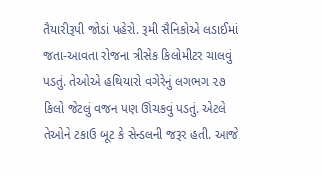તૈયારીરૂપી જોડાં પહેરો. રૂમી સૈનિકોએ લડાઈમાં જતા-આવતા રોજના ત્રીસેક કિલોમીટર ચાલવું પડતું. તેઓએ હથિયારો વગેરેનું લગભગ ૨૭ કિલો જેટલું વજન પણ ઊંચકવું પડતું. એટલે તેઓને ટકાઉ બૂટ કે સેન્ડલની જરૂર હતી. આજે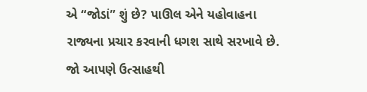એ “જોડાં” શું છે? પાઊલ એને યહોવાહના રાજ્યના પ્રચાર કરવાની ધગશ સાથે સરખાવે છે. જો આપણે ઉત્સાહથી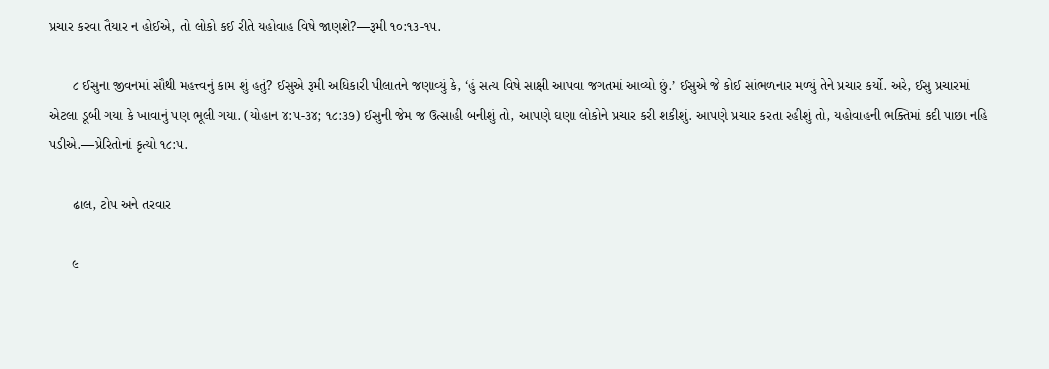પ્રચાર કરવા તૈયાર ન હોઈએ, તો લોકો કઈ રીતે યહોવાહ વિષે જાણશે?—રૂમી ૧૦:૧૩-૧૫.

      ૮ ઈસુના જીવનમાં સૌથી મહત્ત્વનું કામ શું હતું? ઈસુએ રૂમી અધિકારી પીલાતને જણાવ્યું કે, ‘હું સત્ય વિષે સાક્ષી આપવા જગતમાં આવ્યો છું.’ ઈસુએ જે કોઈ સાંભળનાર મળ્યું તેને પ્રચાર કર્યો. અરે, ઈસુ પ્રચારમાં એટલા ડૂબી ગયા કે ખાવાનું પણ ભૂલી ગયા. (યોહાન ૪:૫-૩૪; ૧૮:૩૭) ઈસુની જેમ જ ઉત્સાહી બનીશું તો, આપણે ઘણા લોકોને પ્રચાર કરી શકીશું. આપણે પ્રચાર કરતા રહીશું તો, યહોવાહની ભક્તિમાં કદી પાછા નહિ પડીએ.—પ્રેરિતોનાં કૃત્યો ૧૮:૫.

      ઢાલ, ટોપ અને તરવાર

      ૯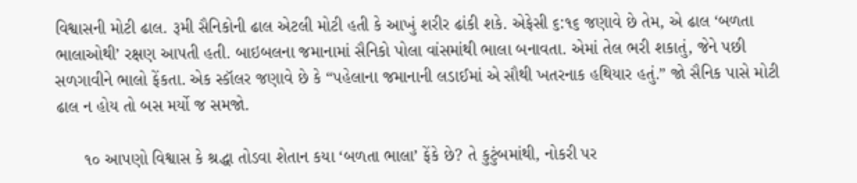વિશ્વાસની મોટી ઢાલ. રૂમી સૈનિકોની ઢાલ એટલી મોટી હતી કે આખું શરીર ઢાંકી શકે. એફેસી ૬:૧૬ જણાવે છે તેમ, એ ઢાલ ‘બળતા ભાલાઓથી’ રક્ષણ આપતી હતી. બાઇબલના જમાનામાં સૈનિકો પોલા વાંસમાંથી ભાલા બનાવતા. એમાં તેલ ભરી શકાતું, જેને પછી સળગાવીને ભાલો ફેંકતા. એક સ્કૉલર જણાવે છે કે “પહેલાના જમાનાની લડાઈમાં એ સૌથી ખતરનાક હથિયાર હતું.” જો સૈનિક પાસે મોટી ઢાલ ન હોય તો બસ મર્યો જ સમજો.

      ૧૦ આપણો વિશ્વાસ કે શ્રદ્ધા તોડવા શેતાન કયા ‘બળતા ભાલા’ ફેંકે છે? તે કુટુંબમાંથી, નોકરી પર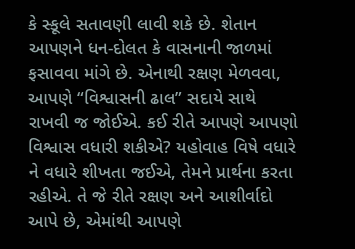કે સ્કૂલે સતાવણી લાવી શકે છે. શેતાન આપણને ધન-દોલત કે વાસનાની જાળમાં ફસાવવા માંગે છે. એનાથી રક્ષણ મેળવવા, આપણે “વિશ્વાસની ઢાલ” સદાયે સાથે રાખવી જ જોઈએ. કઈ રીતે આપણે આપણો વિશ્વાસ વધારી શકીએ? યહોવાહ વિષે વધારે ને વધારે શીખતા જઈએ, તેમને પ્રાર્થના કરતા રહીએ. તે જે રીતે રક્ષણ અને આશીર્વાદો આપે છે, એમાંથી આપણે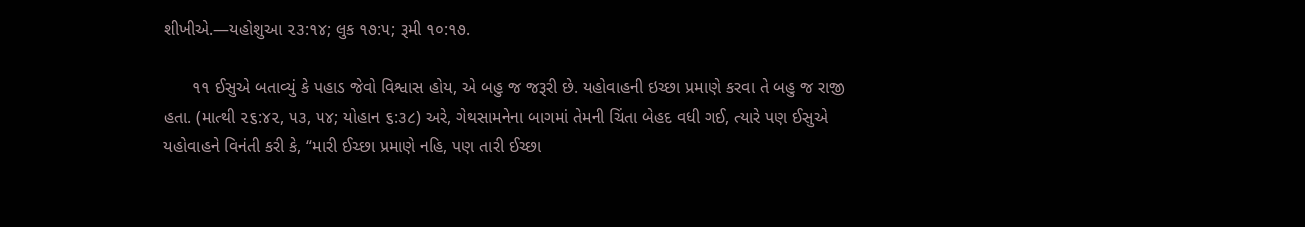શીખીએ.—યહોશુઆ ૨૩:૧૪; લુક ૧૭:૫; રૂમી ૧૦:૧૭.

      ૧૧ ઈસુએ બતાવ્યું કે પહાડ જેવો વિશ્વાસ હોય, એ બહુ જ જરૂરી છે. યહોવાહની ઇચ્છા પ્રમાણે કરવા તે બહુ જ રાજી હતા. (માત્થી ૨૬:૪૨, ૫૩, ૫૪; યોહાન ૬:૩૮) અરે, ગેથસામનેના બાગમાં તેમની ચિંતા બેહદ વધી ગઈ, ત્યારે પણ ઈસુએ યહોવાહને વિનંતી કરી કે, “મારી ઈચ્છા પ્રમાણે નહિ, પણ તારી ઈચ્છા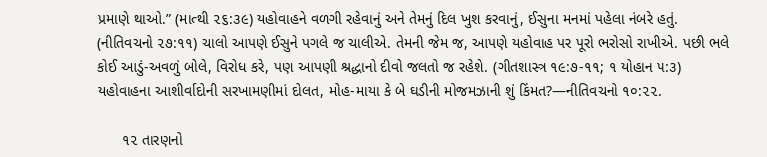પ્રમાણે થાઓ.” (માત્થી ૨૬:૩૯) યહોવાહને વળગી રહેવાનું અને તેમનું દિલ ખુશ કરવાનું, ઈસુના મનમાં પહેલા નંબરે હતું. (નીતિવચનો ૨૭:૧૧) ચાલો આપણે ઈસુને પગલે જ ચાલીએ. તેમની જેમ જ, આપણે યહોવાહ પર પૂરો ભરોસો રાખીએ. પછી ભલે કોઈ આડું-અવળું બોલે, વિરોધ કરે, પણ આપણી શ્રદ્ધાનો દીવો જલતો જ રહેશે. (ગીતશાસ્ત્ર ૧૯:૭-૧૧; ૧ યોહાન ૫:૩) યહોવાહના આશીર્વાદોની સરખામણીમાં દોલત, મોહ-માયા કે બે ઘડીની મોજમઝાની શું કિંમત?—નીતિવચનો ૧૦:૨૨.

      ૧૨ તારણનો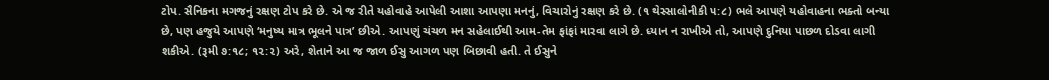ટોપ. સૈનિકના મગજનું રક્ષણ ટોપ કરે છે. એ જ રીતે યહોવાહે આપેલી આશા આપણા મનનું, વિચારોનું રક્ષણ કરે છે. (૧ થેસ્સાલોનીકી ૫:૮) ભલે આપણે યહોવાહના ભક્તો બન્યા છે, પણ હજુયે આપણે ‘મનુષ્ય માત્ર ભૂલને પાત્ર’ છીએ. આપણું ચંચળ મન સહેલાઈથી આમ-તેમ ફાંફાં મારવા લાગે છે. ધ્યાન ન રાખીએ તો, આપણે દુનિયા પાછળ દોડવા લાગી શકીએ. (રૂમી ૭:૧૮; ૧૨:૨) અરે, શેતાને આ જ જાળ ઈસુ આગળ પણ બિછાવી હતી. તે ઈસુને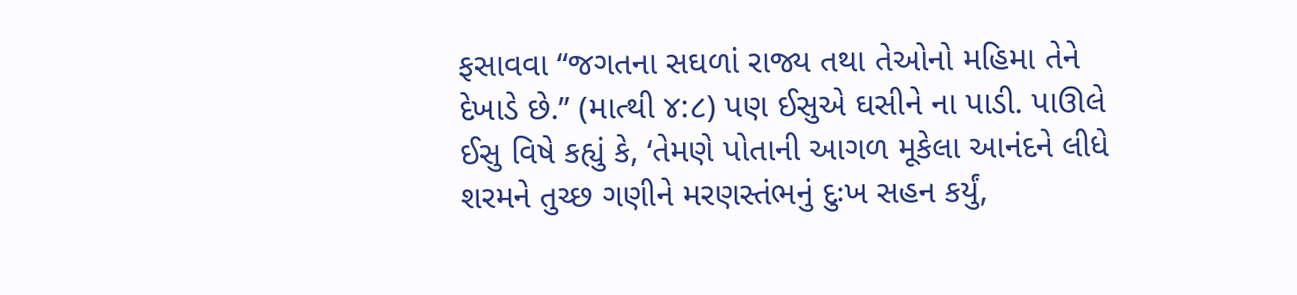ફસાવવા “જગતના સઘળાં રાજ્ય તથા તેઓનો મહિમા તેને દેખાડે છે.” (માત્થી ૪:૮) પણ ઈસુએ ઘસીને ના પાડી. પાઊલે ઈસુ વિષે કહ્યું કે, ‘તેમણે પોતાની આગળ મૂકેલા આનંદને લીધે શરમને તુચ્છ ગણીને મરણસ્તંભનું દુઃખ સહન કર્યું,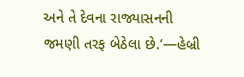અને તે દેવના રાજ્યાસનની જમણી તરફ બેઠેલા છે.’—હેબ્રી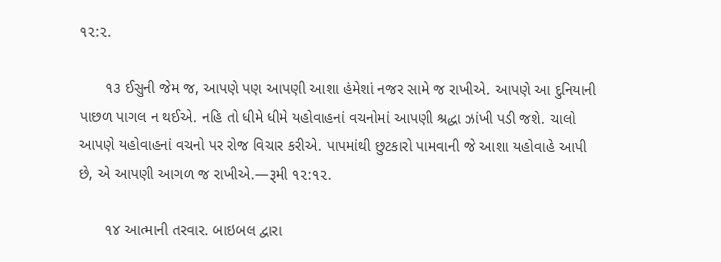૧૨:૨.

      ૧૩ ઈસુની જેમ જ, આપણે પણ આપણી આશા હંમેશાં નજર સામે જ રાખીએ. આપણે આ દુનિયાની પાછળ પાગલ ન થઈએ. નહિ તો ધીમે ધીમે યહોવાહનાં વચનોમાં આપણી શ્રદ્ધા ઝાંખી પડી જશે. ચાલો આપણે યહોવાહનાં વચનો પર રોજ વિચાર કરીએ. પાપમાંથી છુટકારો પામવાની જે આશા યહોવાહે આપી છે, એ આપણી આગળ જ રાખીએ.—રૂમી ૧૨:૧૨.

      ૧૪ આત્માની તરવાર. બાઇબલ દ્વારા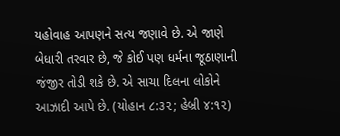યહોવાહ આપણને સત્ય જણાવે છે. એ જાણે બેધારી તરવાર છે, જે કોઈ પણ ધર્મના જૂઠાણાની જંજીર તોડી શકે છે. એ સાચા દિલના લોકોને આઝાદી આપે છે. (યોહાન ૮:૩૨; હેબ્રી ૪:૧૨)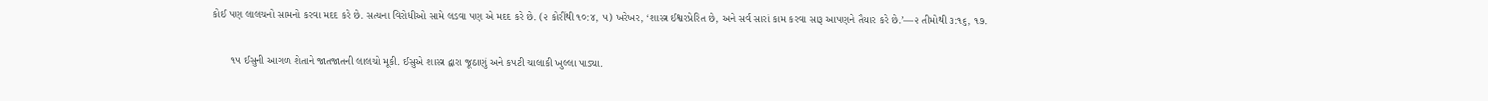કોઈ પણ લાલચનો સામનો કરવા મદદ કરે છે. સત્યના વિરોધીઓ સામે લડવા પણ એ મદદ કરે છે. (૨ કોરીંથી ૧૦:૪, ૫) ખરેખર, ‘શાસ્ત્ર ઈશ્વરપ્રેરિત છે, અને સર્વ સારાં કામ કરવા સારૂ આપણને તૈયાર કરે છે.’—૨ તીમોથી ૩:૧૬, ૧૭.

      ૧૫ ઈસુની આગળ શેતાને જાતજાતની લાલચો મૂકી. ઈસુએ શાસ્ત્ર દ્વારા જૂઠાણું અને કપટી ચાલાકી ખુલ્લા પાડ્યા.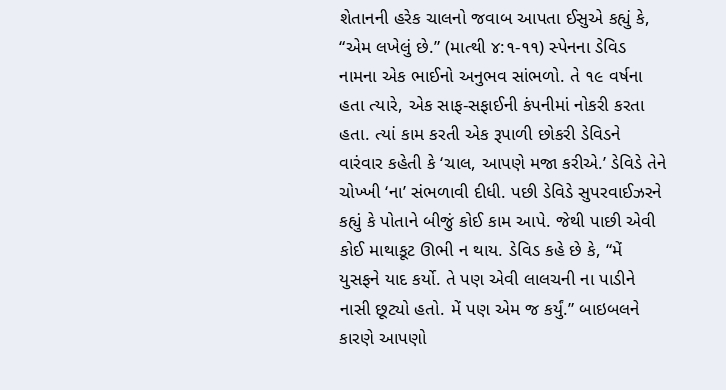શેતાનની હરેક ચાલનો જવાબ આપતા ઈસુએ કહ્યું કે, “એમ લખેલું છે.” (માત્થી ૪:૧-૧૧) સ્પેનના ડેવિડ નામના એક ભાઈનો અનુભવ સાંભળો. તે ૧૯ વર્ષના હતા ત્યારે, એક સાફ-સફાઈની કંપનીમાં નોકરી કરતા હતા. ત્યાં કામ કરતી એક રૂપાળી છોકરી ડેવિડને વારંવાર કહેતી કે ‘ચાલ, આપણે મજા કરીએ.’ ડેવિડે તેને ચોખ્ખી ‘ના’ સંભળાવી દીધી. પછી ડેવિડે સુપરવાઈઝરને કહ્યું કે પોતાને બીજું કોઈ કામ આપે. જેથી પાછી એવી કોઈ માથાકૂટ ઊભી ન થાય. ડેવિડ કહે છે કે, “મેં યુસફને યાદ કર્યો. તે પણ એવી લાલચની ના પાડીને નાસી છૂટ્યો હતો. મેં પણ એમ જ કર્યું.” બાઇબલને કારણે આપણો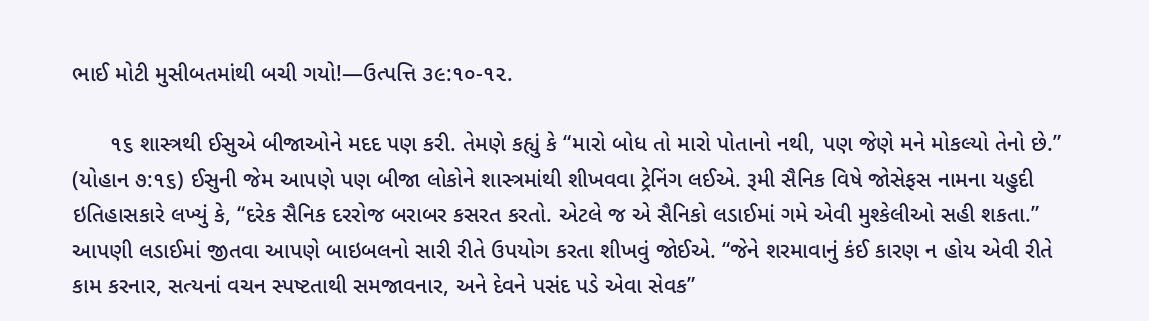ભાઈ મોટી મુસીબતમાંથી બચી ગયો!—ઉત્પત્તિ ૩૯:૧૦-૧૨.

      ૧૬ શાસ્ત્રથી ઈસુએ બીજાઓને મદદ પણ કરી. તેમણે કહ્યું કે “મારો બોધ તો મારો પોતાનો નથી, પણ જેણે મને મોકલ્યો તેનો છે.” (યોહાન ૭:૧૬) ઈસુની જેમ આપણે પણ બીજા લોકોને શાસ્ત્રમાંથી શીખવવા ટ્રેનિંગ લઈએ. રૂમી સૈનિક વિષે જોસેફસ નામના યહુદી ઇતિહાસકારે લખ્યું કે, “દરેક સૈનિક દરરોજ બરાબર કસરત કરતો. એટલે જ એ સૈનિકો લડાઈમાં ગમે એવી મુશ્કેલીઓ સહી શકતા.” આપણી લડાઈમાં જીતવા આપણે બાઇબલનો સારી રીતે ઉપયોગ કરતા શીખવું જોઈએ. “જેને શરમાવાનું કંઈ કારણ ન હોય એવી રીતે કામ કરનાર, સત્યનાં વચન સ્પષ્ટતાથી સમજાવનાર, અને દેવને પસંદ પડે એવા સેવક”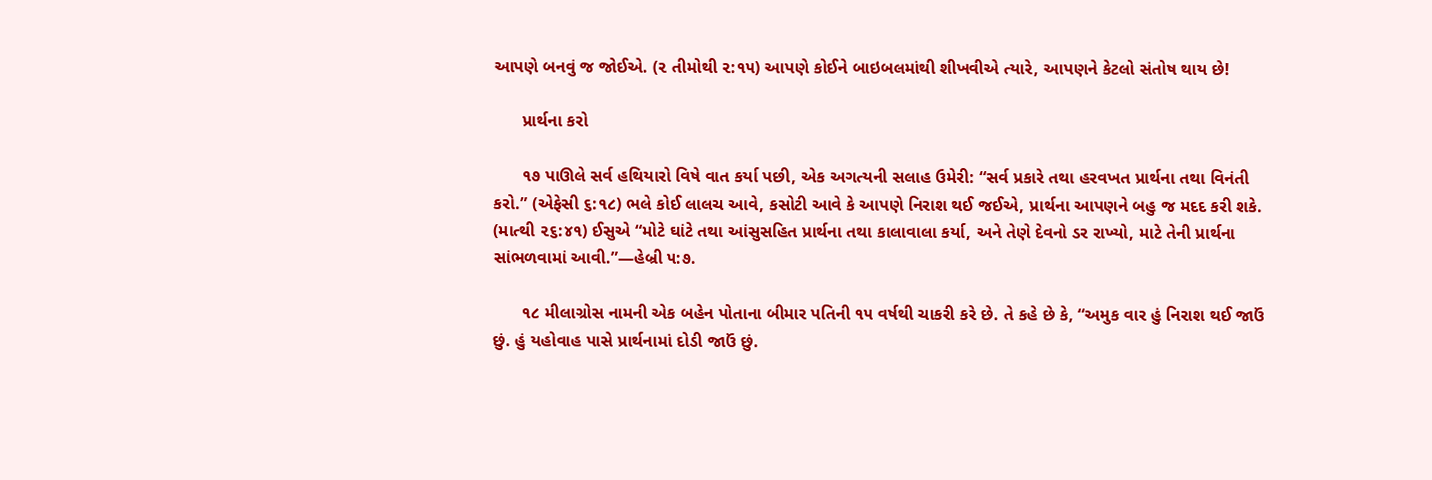આપણે બનવું જ જોઈએ. (૨ તીમોથી ૨:૧૫) આપણે કોઈને બાઇબલમાંથી શીખવીએ ત્યારે, આપણને કેટલો સંતોષ થાય છે!

      પ્રાર્થના કરો

      ૧૭ પાઊલે સર્વ હથિયારો વિષે વાત કર્યા પછી, એક અગત્યની સલાહ ઉમેરી: “સર્વ પ્રકારે તથા હરવખત પ્રાર્થના તથા વિનંતી કરો.” (એફેસી ૬:૧૮) ભલે કોઈ લાલચ આવે, કસોટી આવે કે આપણે નિરાશ થઈ જઈએ, પ્રાર્થના આપણને બહુ જ મદદ કરી શકે. (માત્થી ૨૬:૪૧) ઈસુએ “મોટે ઘાંટે તથા આંસુસહિત પ્રાર્થના તથા કાલાવાલા કર્યા, અને તેણે દેવનો ડર રાખ્યો, માટે તેની પ્રાર્થના સાંભળવામાં આવી.”—હેબ્રી ૫:૭.

      ૧૮ મીલાગ્રોસ નામની એક બહેન પોતાના બીમાર પતિની ૧૫ વર્ષથી ચાકરી કરે છે. તે કહે છે કે, “અમુક વાર હું નિરાશ થઈ જાઉં છું. હું યહોવાહ પાસે પ્રાર્થનામાં દોડી જાઉં છું.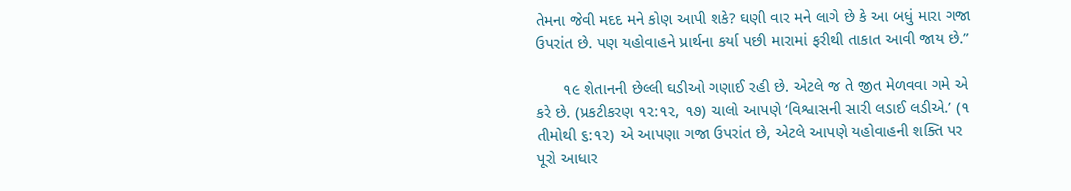તેમના જેવી મદદ મને કોણ આપી શકે? ઘણી વાર મને લાગે છે કે આ બધું મારા ગજા ઉપરાંત છે. પણ યહોવાહને પ્રાર્થના કર્યા પછી મારામાં ફરીથી તાકાત આવી જાય છે.”

      ૧૯ શેતાનની છેલ્લી ઘડીઓ ગણાઈ રહી છે. એટલે જ તે જીત મેળવવા ગમે એ કરે છે. (પ્રકટીકરણ ૧૨:૧૨, ૧૭) ચાલો આપણે ‘વિશ્વાસની સારી લડાઈ લડીએ.’ (૧ તીમોથી ૬:૧૨) એ આપણા ગજા ઉપરાંત છે, એટલે આપણે યહોવાહની શક્તિ પર પૂરો આધાર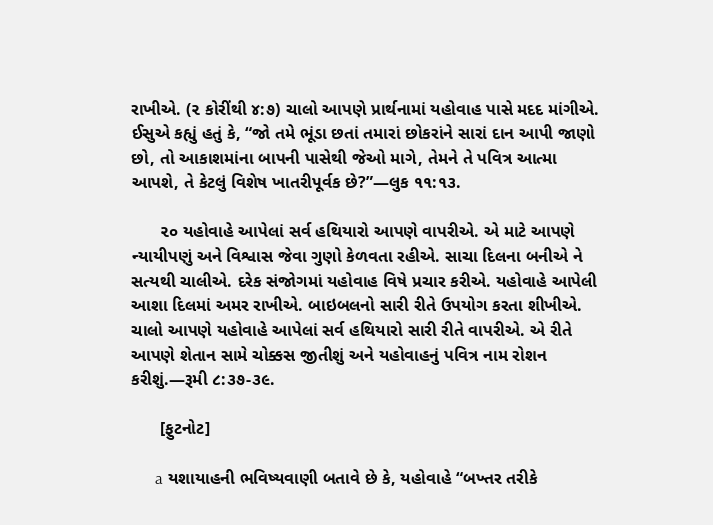રાખીએ. (૨ કોરીંથી ૪:૭) ચાલો આપણે પ્રાર્થનામાં યહોવાહ પાસે મદદ માંગીએ. ઈસુએ કહ્યું હતું કે, “જો તમે ભૂંડા છતાં તમારાં છોકરાંને સારાં દાન આપી જાણો છો, તો આકાશમાંના બાપની પાસેથી જેઓ માગે, તેમને તે પવિત્ર આત્મા આપશે, તે કેટલું વિશેષ ખાતરીપૂર્વક છે?”—લુક ૧૧:૧૩.

      ૨૦ યહોવાહે આપેલાં સર્વ હથિયારો આપણે વાપરીએ. એ માટે આપણે ન્યાયીપણું અને વિશ્વાસ જેવા ગુણો કેળવતા રહીએ. સાચા દિલના બનીએ ને સત્યથી ચાલીએ. દરેક સંજોગમાં યહોવાહ વિષે પ્રચાર કરીએ. યહોવાહે આપેલી આશા દિલમાં અમર રાખીએ. બાઇબલનો સારી રીતે ઉપયોગ કરતા શીખીએ. ચાલો આપણે યહોવાહે આપેલાં સર્વ હથિયારો સારી રીતે વાપરીએ. એ રીતે આપણે શેતાન સામે ચોક્કસ જીતીશું અને યહોવાહનું પવિત્ર નામ રોશન કરીશું.—રૂમી ૮:૩૭-૩૯.

      [ફુટનોટ]

      a યશાયાહની ભવિષ્યવાણી બતાવે છે કે, યહોવાહે “બખ્તર તરીકે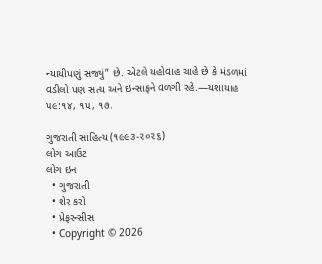ન્યાયીપણું સજ્યું” છે. એટલે યહોવાહ ચાહે છે કે મંડળમાં વડીલો પણ સત્ય અને ઇન્સાફને વળગી રહે.—યશાયાહ ૫૯:૧૪, ૧૫, ૧૭.

ગુજરાતી સાહિત્ય (૧૯૯૩-૨૦૨૬)
લોગ આઉટ
લોગ ઇન
  • ગુજરાતી
  • શેર કરો
  • પ્રેફરન્સીસ
  • Copyright © 2026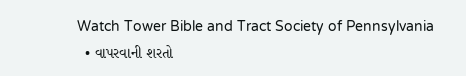Watch Tower Bible and Tract Society of Pennsylvania
  • વાપરવાની શરતો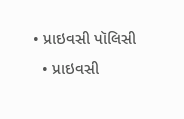• પ્રાઇવસી પૉલિસી
  • પ્રાઇવસી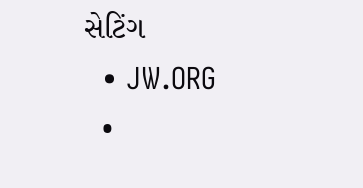સેટિંગ
  • JW.ORG
  •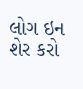લોગ ઇન
શેર કરો